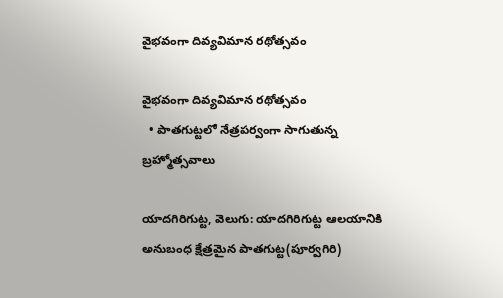వైభవంగా దివ్యవిమాన రథోత్సవం

వైభవంగా దివ్యవిమాన రథోత్సవం
  • పాతగుట్టలో నేత్రపర్వంగా సాగుతున్న బ్రహ్మోత్సవాలు

యాదగిరిగుట్ట, వెలుగు: యాదగిరిగుట్ట ఆలయానికి అనుబంధ క్షేత్రమైన పాతగుట్ట(పూర్వగిరి)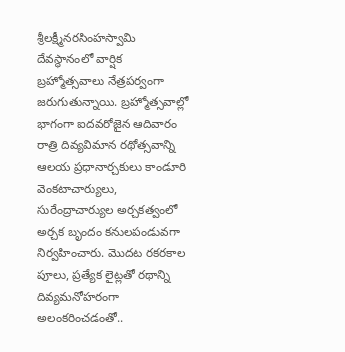శ్రీలక్ష్మీనరసింహస్వామి దేవస్థానంలో వార్షిక బ్రహ్మోత్సవాలు నేత్రపర్వంగా జరుగుతున్నాయి. బ్రహ్మోత్సవాల్లో భాగంగా ఐదవరోజైన ఆదివారం రాత్రి దివ్యవిమాన రథోత్సవాన్ని ఆలయ ప్రధానార్చకులు కాండూరి వెంకటాచార్యులు, సురేంద్రాచార్యుల అర్చకత్వంలో అర్చక బృందం కనులపండువగా నిర్వహించారు. మొదట రకరకాల పూలు, ప్రత్యేక లైట్లతో రథాన్ని దివ్యమనోహరంగా అలంకరించడంతో..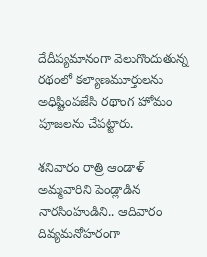దేదీప్యమానంగా వెలుగొందుతున్న రథంలో కల్యాణమూర్తులను అధిష్టింపజేసి రథాంగ హోమం పూజలను చేపట్టారు.

శనివారం రాత్రి ఆండాళ్ అమ్మవారిని పెండ్లాడిన నారసింహుడిని.. ఆదివారం దివ్యమనోహరంగా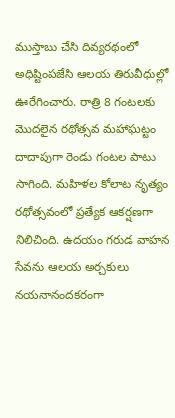ముస్తాబు చేసి దివ్యరథంలో అధిష్టింపజేసి ఆలయ తిరువీధుల్లో ఊరేగించారు. రాత్రి 8 గంటలకు మొదలైన రథోత్సవ మహాఘట్టం దాదాపుగా రెండు గంటల పాటు సాగింది. మహిళల కోలాట నృత్యం రథోత్సవంలో ప్రత్యేక ఆకర్షణగా నిలిచింది. ఉదయం గరుడ వాహన సేవను ఆలయ అర్చకులు నయనానందకరంగా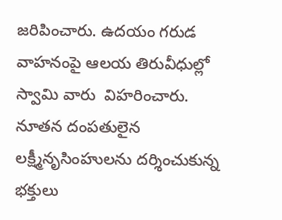జరిపించారు. ఉదయం గరుడ వాహనంపై ఆలయ తిరువీధుల్లో స్వామి వారు  విహరించారు. నూతన దంపతులైన లక్ష్మీనృసింహులను దర్శించుకున్న భక్తులు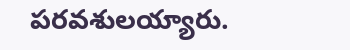పరవశులయ్యారు.